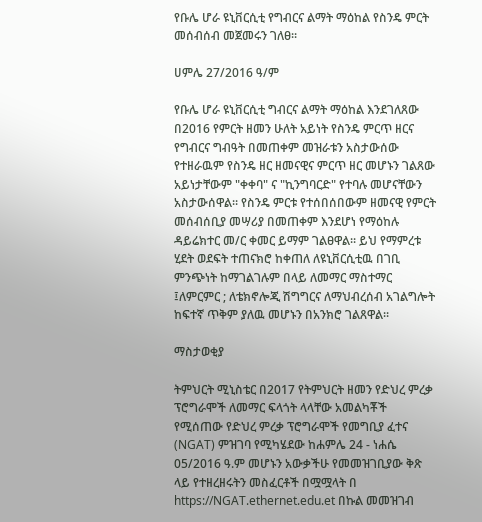የቡሌ ሆራ ዩኒቨርሲቲ የግብርና ልማት ማዕከል የስንዴ ምርት መሰብሰብ መጀመሩን ገለፀ፡፡

ሀምሌ 27/2016 ዓ/ም

የቡሌ ሆራ ዩኒቨርሲቲ ግብርና ልማት ማዕከል እንደገለጸው በ2016 የምርት ዘመን ሁለት አይነት የስንዴ ምርጥ ዘርና የግብርና ግብዓት በመጠቀም መዝራቱን አስታውሰው የተዘራዉም የስንዴ ዘር ዘመናዊና ምርጥ ዘር መሆኑን ገልጸው አይነታቸውም "ቀቀባ" ና "ኪንግባርድ" የተባሉ መሆናቸውን አስታውሰዋል። የስንዴ ምርቱ የተሰበሰበውም ዘመናዊ የምርት መሰብሰቢያ መሣሪያ በመጠቀም እንደሆነ የማዕከሉ ዳይሬክተር መ/ር ቀመር ይማም ገልፀዋል፡፡ ይህ የማምረቱ ሂደት ወደፍት ተጠናክሮ ከቀጠለ ለዩኒቨርሲቲዉ በገቢ ምንጭነት ከማገልገሉም በላይ ለመማር ማስተማር ፤ለምርምር ; ለቴክኖሎጂ ሽግግርና ለማህብረሰብ አገልግሎት ከፍተኛ ጥቅም ያለዉ መሆኑን በአንክሮ ገልጸዋል፡፡

ማስታወቂያ

ትምህርት ሚኒስቴር በ2017 የትምህርት ዘመን የድህረ ምረቃ ፕሮግራሞች ለመማር ፍላጎት ላላቸው አመልካቾች የሚሰጠው የድህረ ምረቃ ፕሮግራሞች የመግቢያ ፈተና  (NGAT) ምዝገባ የሚካሄደው ከሐምሌ 24 - ነሐሴ 05/2016 ዓ.ም መሆኑን አውቃችሁ የመመዝገቢያው ቅጽ ላይ የተዘረዘሩትን መስፈርቶች በሟሟላት በ https://NGAT.ethernet.edu.et በኩል መመዝገብ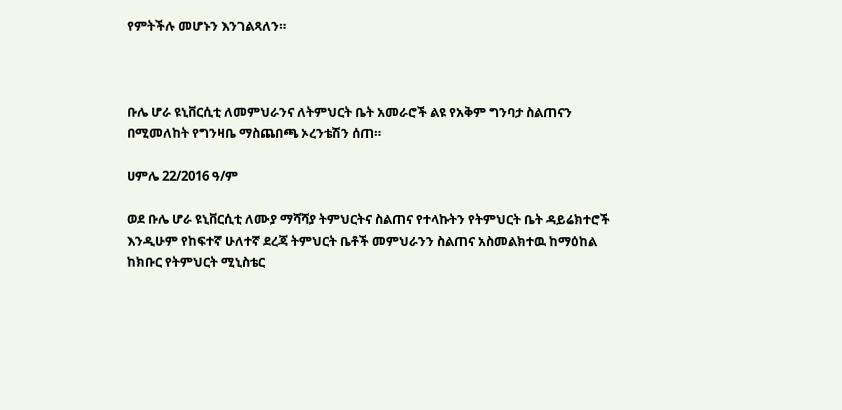የምትችሉ መሆኑን እንገልጻለን።



ቡሌ ሆራ ዩኒቨርሲቲ ለመምህራንና ለትምህርት ቤት አመራሮች ልዩ የአቅም ግንባታ ስልጠናን በሚመለከት የግንዛቤ ማስጨበጫ ኦረንቴሽን ሰጠ።

ሀምሌ 22/2016 ዓ/ም

ወደ ቡሌ ሆራ ዩኒቨርሲቲ ለሙያ ማሻሻያ ትምህርትና ስልጠና የተላኩትን የትምህርት ቤት ዳይሬክተሮች እንዲሁም የከፍተኛ ሁለተኛ ደረጃ ትምህርት ቤቶች መምህራንን ስልጠና አስመልክተዉ ከማዕከል ከክቡር የትምህርት ሚኒስቴር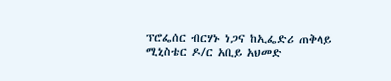ፕሮፌሰር ብርሃኑ ነጋና ከኢፌድሪ ጠቅላይ ሚኒስቴር ዶ/ር አቢይ አህመድ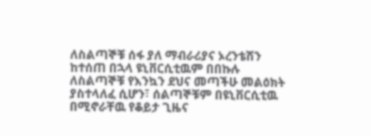ለስልጣኞቹ ሰፋ ያለ ማብራሪያና ኦረንቴሽን ከተሰጠ በኋላ ዩኒቨርሲቲዉም በበኩሉ ለስልጣኞቹ የእንኳን ደህና መጣችሁ መልዕክት ያስተላለፈ ሲሆን፣ ሰልጣኞቹም በዩኒቨርሲቲዉ በሚኖራቸዉ የቆይታ ጊዜና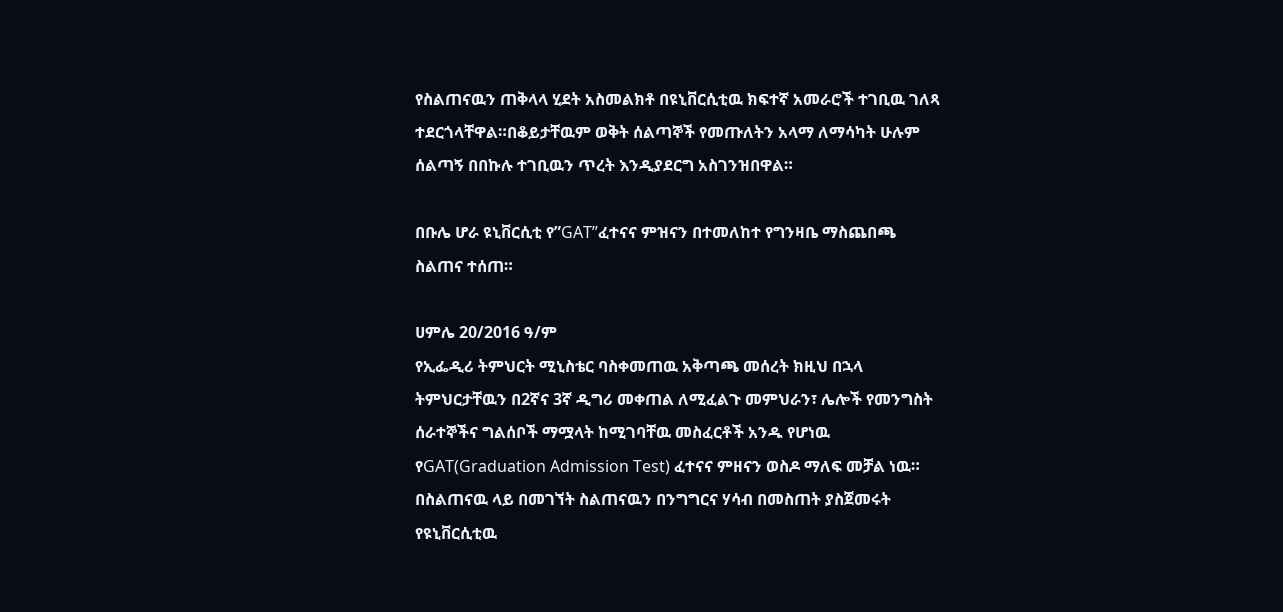የስልጠናዉን ጠቅላላ ሂደት አስመልክቶ በዩኒቨርሲቲዉ ክፍተኛ አመራሮች ተገቢዉ ገለጻ ተደርጎላቸዋል።በቆይታቸዉም ወቅት ሰልጣኞች የመጡለትን አላማ ለማሳካት ሁሉም ሰልጣኝ በበኩሉ ተገቢዉን ጥረት እንዲያደርግ አስገንዝበዋል።

በቡሌ ሆራ ዩኒቨርሲቲ የ”GAT”ፈተናና ምዝናን በተመለከተ የግንዛቤ ማስጨበጫ ስልጠና ተሰጠ።

ሀምሌ 20/2016 ዓ/ም
የኢፌዲሪ ትምህርት ሚኒስቴር ባስቀመጠዉ አቅጣጫ መሰረት ክዚህ በኋላ ትምህርታቸዉን በ2ኛና 3ኛ ዲግሪ መቀጠል ለሚፈልጉ መምህራን፣ ሌሎች የመንግስት ሰራተኞችና ግልሰቦች ማሟላት ከሚገባቸዉ መስፈርቶች አንዱ የሆነዉ የGAT(Graduation Admission Test) ፈተናና ምዘናን ወስዶ ማለፍ መቻል ነዉ።
በስልጠናዉ ላይ በመገኘት ስልጠናዉን በንግግርና ሃሳብ በመስጠት ያስጀመሩት የዩኒቨርሲቲዉ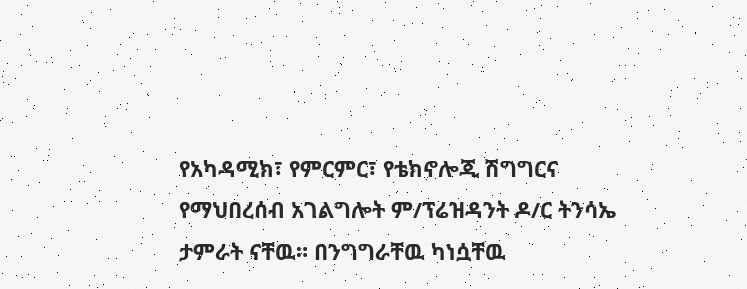የአካዳሚክ፣ የምርምር፣ የቴክኖሎጂ ሽግግርና የማህበረሰብ አገልግሎት ም/ፕሬዝዳንት ዶ/ር ትንሳኤ ታምራት ናቸዉ። በንግግራቸዉ ካነሷቸዉ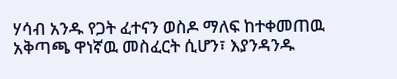ሃሳብ አንዱ የጋት ፈተናን ወስዶ ማለፍ ከተቀመጠዉ አቅጣጫ ዋነኛዉ መስፈርት ሲሆን፣ እያንዳንዱ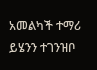አመልካች ተማሪ ይሄንን ተገንዝቦ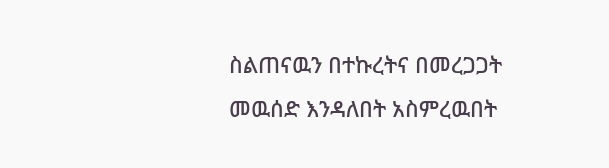ስልጠናዉን በተኩረትና በመረጋጋት መዉሰድ እንዳለበት አስምረዉበት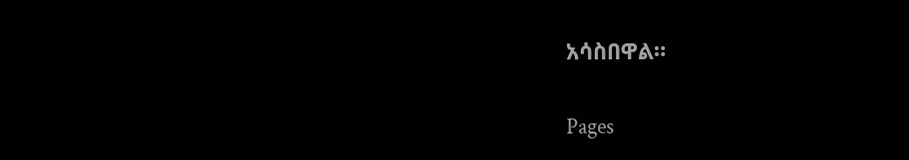አሳስበዋል።

Pages